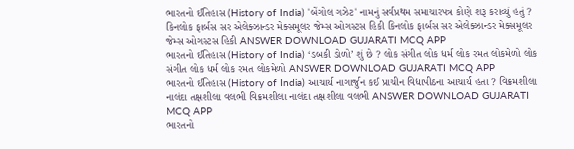ભારતનો ઈતિહાસ (History of India) 'બેંગોલ ગઝેટ' નામનું સર્વપ્રથમ સમાચારપત્ર કોણે શરૂ કરાવ્યું હતું ? કિનલોક ફાર્બસ સર એલેક્ઝાન્ડર મેક્સમૂલર જેમ્સ ઓગસ્ટસ હિકી કિનલોક ફાર્બસ સર એલેક્ઝાન્ડર મેક્સમૂલર જેમ્સ ઓગસ્ટસ હિકી ANSWER DOWNLOAD GUJARATI MCQ APP
ભારતનો ઈતિહાસ (History of India) ‘ડબકી ડોળો’ શું છે ? લોક સંગીત લોક ધર્મ લોક રમત લોકમેળો લોક સંગીત લોક ધર્મ લોક રમત લોકમેળો ANSWER DOWNLOAD GUJARATI MCQ APP
ભારતનો ઈતિહાસ (History of India) આચાર્ય નાગાર્જુન કઈ પ્રાચીન વિદ્યાપીઠના આચાર્ય હતા ? વિક્રમશીલા નાલંદા તક્ષશીલા વલભી વિક્રમશીલા નાલંદા તક્ષશીલા વલભી ANSWER DOWNLOAD GUJARATI MCQ APP
ભારતનો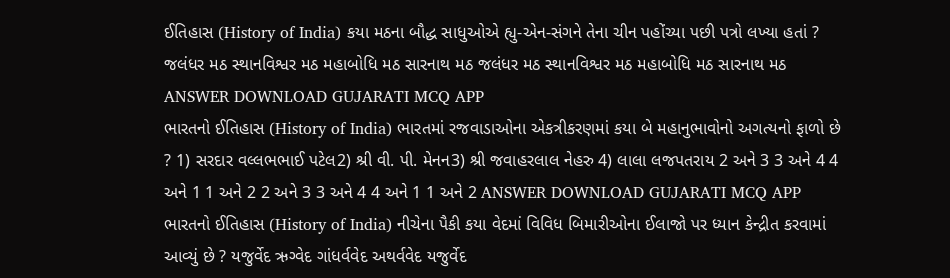ઈતિહાસ (History of India) કયા મઠના બૌદ્ધ સાધુઓએ હ્યુ-એન-સંગને તેના ચીન પહોંચ્યા પછી પત્રો લખ્યા હતાં ? જલંધર મઠ સ્થાનવિશ્વર મઠ મહાબોધિ મઠ સારનાથ મઠ જલંધર મઠ સ્થાનવિશ્વર મઠ મહાબોધિ મઠ સારનાથ મઠ ANSWER DOWNLOAD GUJARATI MCQ APP
ભારતનો ઈતિહાસ (History of India) ભારતમાં રજવાડાઓના એકત્રીકરણમાં કયા બે મહાનુભાવોનો અગત્યનો ફાળો છે ? 1) સરદાર વલ્લભભાઈ પટેલ2) શ્રી વી. પી. મેનન3) શ્રી જવાહરલાલ નેહરુ 4) લાલા લજપતરાય 2 અને 3 3 અને 4 4 અને 1 1 અને 2 2 અને 3 3 અને 4 4 અને 1 1 અને 2 ANSWER DOWNLOAD GUJARATI MCQ APP
ભારતનો ઈતિહાસ (History of India) નીચેના પૈકી કયા વેદમાં વિવિધ બિમારીઓના ઈલાજો પર ધ્યાન કેન્દ્રીત કરવામાં આવ્યું છે ? યજુર્વેદ ઋગ્વેદ ગાંધર્વવેદ અથર્વવેદ યજુર્વેદ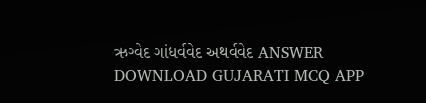ઋગ્વેદ ગાંધર્વવેદ અથર્વવેદ ANSWER DOWNLOAD GUJARATI MCQ APP